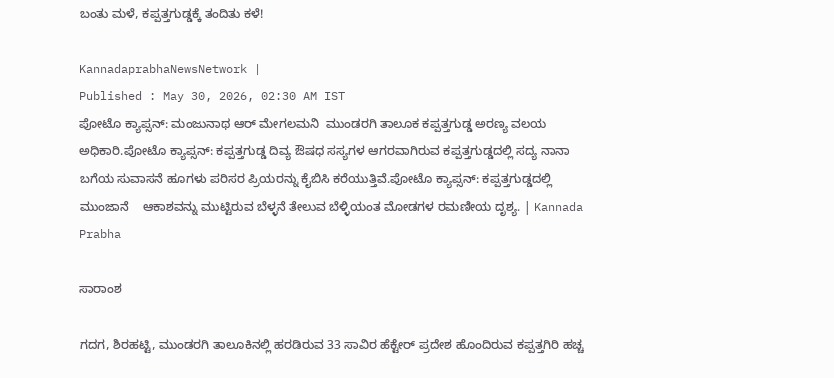ಬಂತು ಮಳೆ, ಕಪ್ಪತ್ತಗುಡ್ಡಕ್ಕೆ ತಂದಿತು ಕಳೆ!

KannadaprabhaNewsNetwork |
Published : May 30, 2026, 02:30 AM IST
ಪೋಟೊ ಕ್ಯಾಪ್ಸನ್: ಮಂಜುನಾಥ ಆರ್ ಮೇಗಲಮನಿ  ಮುಂಡರಗಿ ತಾಲೂಕ ಕಪ್ಪತ್ತಗುಡ್ಡ ಅರಣ್ಯ ವಲಯ ಅಧಿಕಾರಿ.ಪೋಟೊ ಕ್ಯಾಪ್ಸನ್: ಕಪ್ಪತ್ತಗುಡ್ಡ ದಿವ್ಯ ಔಷಧ ಸಸ್ಯಗಳ ಆಗರವಾಗಿರುವ ಕಪ್ಪತ್ತಗುಡ್ಡದಲ್ಲಿ ಸದ್ಯ ನಾನಾ ಬಗೆಯ ಸುವಾಸನೆ ಹೂಗಳು ಪರಿಸರ ಪ್ರಿಯರನ್ನು ಕೈಬಿಸಿ ಕರೆಯುತ್ತಿವೆ.ಪೋಟೊ ಕ್ಯಾಪ್ಸನ್: ಕಪ್ಪತ್ತಗುಡ್ಡದಲ್ಲಿ ಮುಂಜಾನೆ    ಆಕಾಶವನ್ನು ಮುಟ್ಟಿರುವ ಬೆಳ್ಳನೆ ತೇಲುವ ಬೆಳ್ಳಿಯಂತ ಮೋಡಗಳ ರಮಣೀಯ ದೃಶ್ಯ. | Kannada Prabha

ಸಾರಾಂಶ

ಗದಗ, ಶಿರಹಟ್ಟಿ, ಮುಂಡರಗಿ ತಾಲೂಕಿನಲ್ಲಿ ಹರಡಿರುವ 33 ಸಾವಿರ ಹೆಕ್ಟೇರ್ ಪ್ರದೇಶ ಹೊಂದಿರುವ ಕಪ್ಪತ್ತಗಿರಿ ಹಚ್ಚ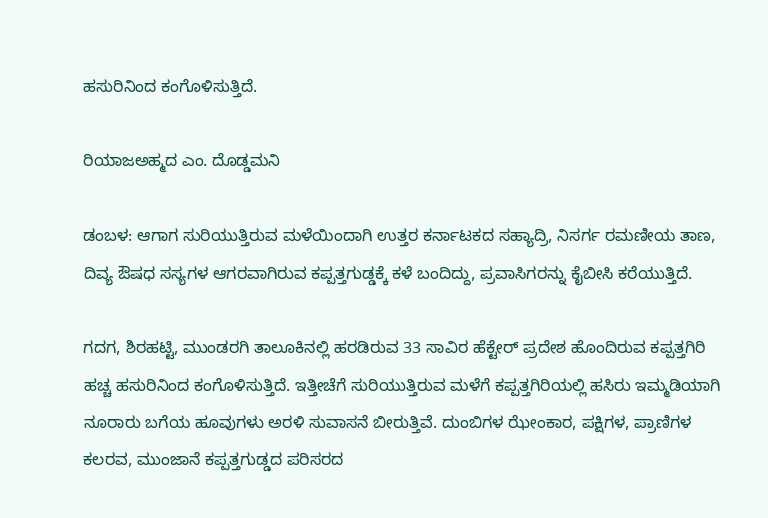ಹಸುರಿನಿಂದ ಕಂಗೊಳಿಸುತ್ತಿದೆ.

ರಿಯಾಜಅಹ್ಮದ ಎಂ. ದೊಡ್ಡಮನಿ

ಡಂಬಳ: ಆಗಾಗ ಸುರಿಯುತ್ತಿರುವ ಮಳೆಯಿಂದಾಗಿ ಉತ್ತರ ಕರ್ನಾಟಕದ ಸಹ್ಯಾದ್ರಿ, ನಿಸರ್ಗ ರಮಣೀಯ ತಾಣ, ದಿವ್ಯ ಔಷಧ ಸಸ್ಯಗಳ ಆಗರವಾಗಿರುವ ಕಪ್ಪತ್ತಗುಡ್ಡಕ್ಕೆ ಕಳೆ ಬಂದಿದ್ದು, ಪ್ರವಾಸಿಗರನ್ನು ಕೈಬೀಸಿ ಕರೆಯುತ್ತಿದೆ.

ಗದಗ, ಶಿರಹಟ್ಟಿ, ಮುಂಡರಗಿ ತಾಲೂಕಿನಲ್ಲಿ ಹರಡಿರುವ 33 ಸಾವಿರ ಹೆಕ್ಟೇರ್ ಪ್ರದೇಶ ಹೊಂದಿರುವ ಕಪ್ಪತ್ತಗಿರಿ ಹಚ್ಚ ಹಸುರಿನಿಂದ ಕಂಗೊಳಿಸುತ್ತಿದೆ. ಇತ್ತೀಚೆಗೆ ಸುರಿಯುತ್ತಿರುವ ಮಳೆಗೆ ಕಪ್ಪತ್ತಗಿರಿಯಲ್ಲಿ ಹಸಿರು ಇಮ್ಮಡಿಯಾಗಿ ನೂರಾರು ಬಗೆಯ ಹೂವುಗಳು ಅರಳಿ ಸುವಾಸನೆ ಬೀರುತ್ತಿವೆ. ದುಂಬಿಗಳ ಝೇಂಕಾರ, ಪಕ್ಷಿಗಳ, ಪ್ರಾಣಿಗಳ ಕಲರವ, ಮುಂಜಾನೆ ಕಪ್ಪತ್ತಗುಡ್ಡದ ಪರಿಸರದ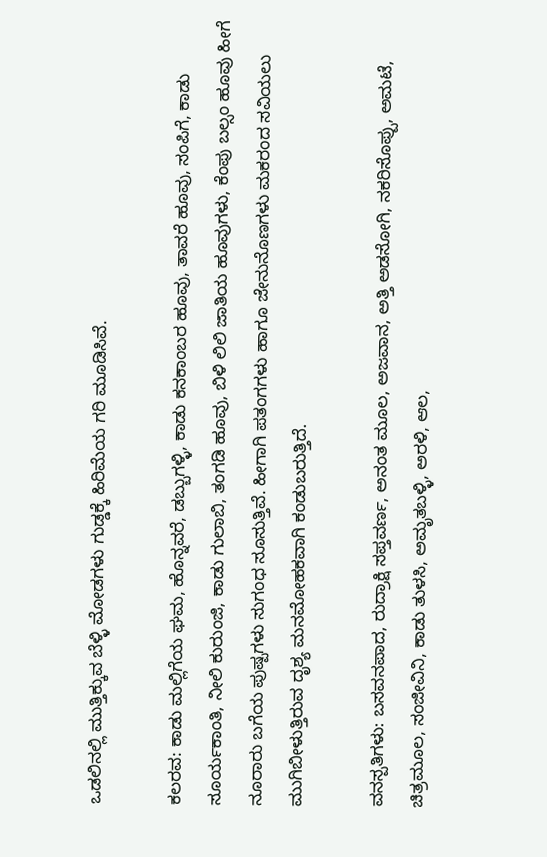ಒಡಲಿನಲ್ಲಿ ಮುತ್ತಿಕ್ಕುವ ಬೆಳ್ಳಿ ಮೋಡಗಳು ಗುಡ್ಡಕ್ಕೆ ಹಿರಿಮೆಯ ಗರಿ ಮೂಡಿಸಿವೆ.

ಕಲರವ: ಕಾಡು ಮಲ್ಲಿಗೆಯ ಘಮ, ಹೊನ್ನವರೆ, ಡಬ್ಬುಗಳ್ಳಿ, ಕಾಡು ಕನಕಾಂಬರ ಹೂವು, ತಾವರೆ ಹೂವು, ಸಂಪಿಗೆ, ಕಾಡು ಸೂರ್ಯಕಾಂತಿ, ನೀಲಿ ಕುರುಂಜಿ, ಕಾಡು ಗುಲಾಬಿ, ತಂಗಡಿ ಹೂವು, ಬಿಳಿ ಲಿಲಿ ಜಾತಿಯ ಹೂವುಗಳು, ಕೆಂಪು ಬಲ್ಸಂ ಹೂವು ಹೀಗೆ ನೂರಾರು ಬಗೆಯ ಪುಷ್ಪಗಳು ಸುಗಂಧ ಸೂಸುತ್ತಿವೆ. ಹೀಗಾಗಿ ಪತಂಗಗಳು ಹಾಗೂ ಜೇನುನೊಣಗಳು ಮಕರಂದ ಸವಿಯಲು ಮುಗಿಬೀಳುತ್ತಿರುವ ದೃಶ್ಯ ಮನಮೋಹಕವಾಗಿ ಕಂಡುಬರುತ್ತಿದೆ.

ವನಸ್ಪತಿಗಳು: ಬಸವನಪಾದ, ರುದ್ರಾಕ್ಷಿ ಸಪ್ತವರ್ಣ, ಅನಂತ ಮೂಲ, ಅಜವಾನ, ಅತ್ತಿ ಅಡಸೋಗಿ, ನಕರಿಸೊಪ್ಪು, ಅಮಟೆ, ಚಿತ್ರಮೂಲ, ಸಂಜೀವಿನಿ, ಕಾಡು ತುಳಸಿ, ಅಮೃತಬಳ್ಳಿ, ಅರಳಿ, ಆಲ,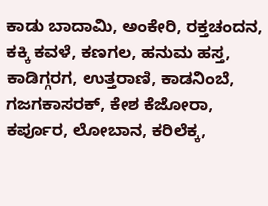ಕಾಡು ಬಾದಾಮಿ, ಅಂಕೇರಿ, ರಕ್ತಚಂದನ, ಕಕ್ಕಿ ಕವಳೆ, ಕಣಗಲ, ಹನುಮ ಹಸ್ತ, ಕಾಡಿಗ್ಗರಗ, ಉತ್ತರಾಣಿ, ಕಾಡನಿಂಬೆ, ಗಜಗಕಾಸರಕ್, ಕೇಶ ಕೆಜೋರಾ, ಕರ್ಪೂರ, ಲೋಬಾನ, ಕರಿಲೆಕ್ಕ,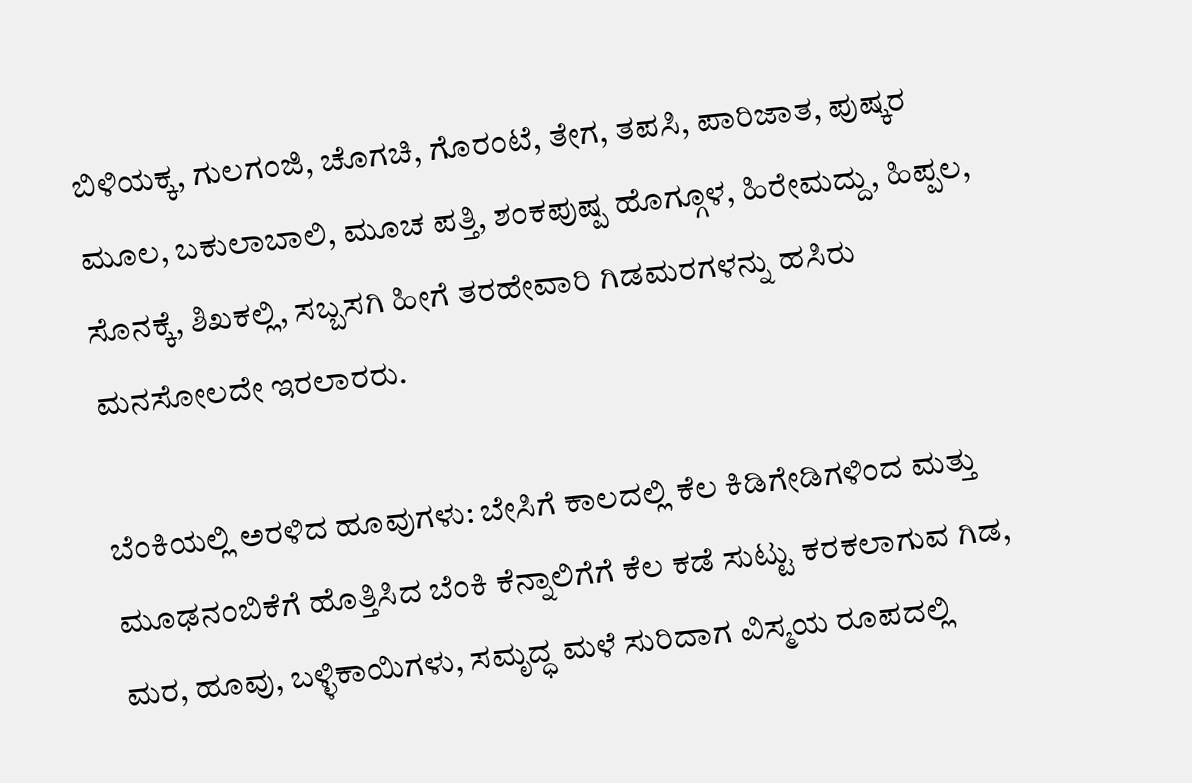ಬಿಳಿಯಕ್ಕ, ಗುಲಗಂಜಿ, ಚೊಗಚಿ, ಗೊರಂಟೆ, ತೇಗ, ತಪಸಿ, ಪಾರಿಜಾತ, ಪುಷ್ಕರ ಮೂಲ, ಬಕುಲಾಬಾಲಿ, ಮೂಚ ಪತ್ತಿ, ಶಂಕಪುಷ್ಪ ಹೊಗ್ಗೂಳ, ಹಿರೇಮದ್ದು, ಹಿಪ್ಪಲ, ಸೊನಕ್ಕೆ, ಶಿಖಕಲ್ಲಿ, ಸಬ್ಬಸಗಿ ಹೀಗೆ ತರಹೇವಾರಿ ಗಿಡಮರಗಳನ್ನು ಹಸಿರು ಮನಸೋಲದೇ ಇರಲಾರರು.

ಬೆಂಕಿಯಲ್ಲಿ ಅರಳಿದ ಹೂವುಗಳು: ಬೇಸಿಗೆ ಕಾಲದಲ್ಲಿ ಕೆಲ ಕಿಡಿಗೇಡಿಗಳಿಂದ ಮತ್ತು ಮೂಢನಂಬಿಕೆಗೆ ಹೊತ್ತಿಸಿದ ಬೆಂಕಿ ಕೆನ್ನಾಲಿಗೆಗೆ ಕೆಲ ಕಡೆ ಸುಟ್ಟು ಕರಕಲಾಗುವ ಗಿಡ, ಮರ, ಹೂವು, ಬಳ್ಳಿಕಾಯಿಗಳು, ಸಮೃದ್ಧ ಮಳೆ ಸುರಿದಾಗ ವಿಸ್ಮಯ ರೂಪದಲ್ಲಿ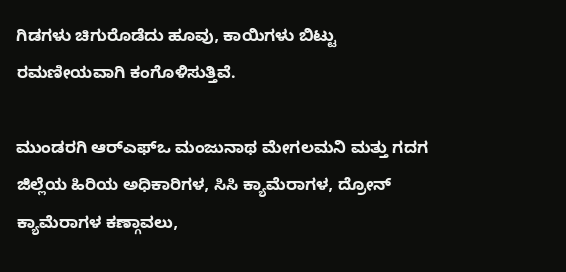ಗಿಡಗಳು ಚಿಗುರೊಡೆದು ಹೂವು, ಕಾಯಿಗಳು ಬಿಟ್ಟು ರಮಣೀಯವಾಗಿ ಕಂಗೊಳಿಸುತ್ತಿವೆ.

ಮುಂಡರಗಿ ಆರ್‌ಎಫ್‌ಒ ಮಂಜುನಾಥ ಮೇಗಲಮನಿ ಮತ್ತು ಗದಗ ಜಿಲ್ಲೆಯ ಹಿರಿಯ ಅಧಿಕಾರಿಗಳ, ಸಿಸಿ ಕ್ಯಾಮೆರಾಗಳ, ದ್ರೋನ್‌ ಕ್ಯಾಮೆರಾಗಳ ಕಣ್ಗಾವಲು,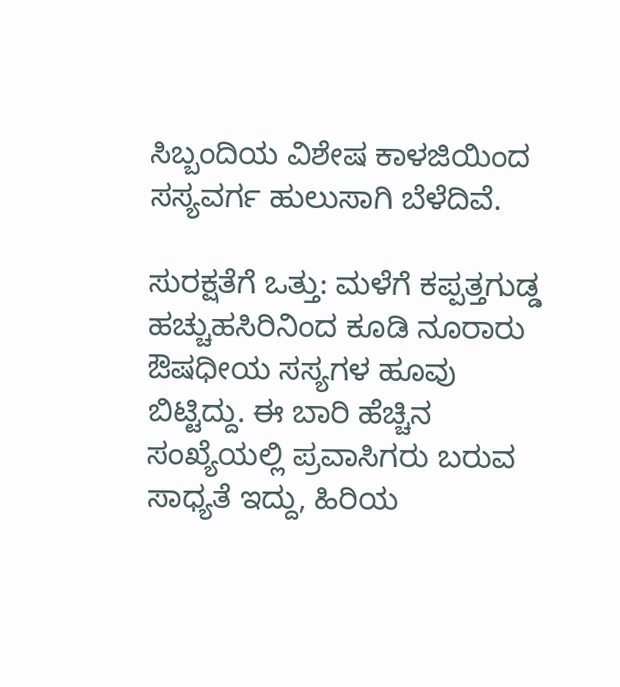ಸಿಬ್ಬಂದಿಯ ವಿಶೇಷ ಕಾಳಜಿಯಿಂದ ಸಸ್ಯವರ್ಗ ಹುಲುಸಾಗಿ ಬೆಳೆದಿವೆ.

ಸುರಕ್ಷತೆಗೆ ಒತ್ತು: ಮಳೆಗೆ ಕಪ್ಪತ್ತಗುಡ್ಡ ಹಚ್ಚುಹಸಿರಿನಿಂದ ಕೂಡಿ ನೂರಾರು ಔಷಧೀಯ ಸಸ್ಯಗಳ ಹೂವು ಬಿಟ್ಟಿದ್ದು. ಈ ಬಾರಿ ಹೆಚ್ಚಿನ ಸಂಖ್ಯೆಯಲ್ಲಿ ಪ್ರವಾಸಿಗರು ಬರುವ ಸಾಧ್ಯತೆ ಇದ್ದು, ಹಿರಿಯ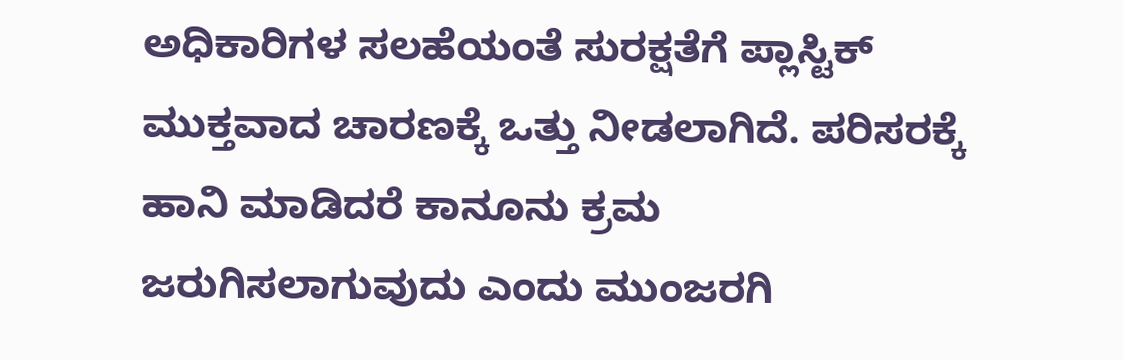ಅಧಿಕಾರಿಗಳ ಸಲಹೆಯಂತೆ ಸುರಕ್ಷತೆಗೆ ಪ್ಲಾಸ್ಟಿಕ್ ಮುಕ್ತವಾದ ಚಾರಣಕ್ಕೆ ಒತ್ತು ನೀಡಲಾಗಿದೆ. ಪರಿಸರಕ್ಕೆ ಹಾನಿ ಮಾಡಿದರೆ ಕಾನೂನು ಕ್ರಮ ಜರುಗಿಸಲಾಗುವುದು ಎಂದು ಮುಂಜರಗಿ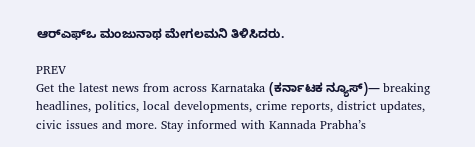ಆರ್‌ಎಫ್‌ಒ ಮಂಜುನಾಥ ಮೇಗಲಮನಿ ತಿಳಿಸಿದರು.

PREV
Get the latest news from across Karnataka (ಕರ್ನಾಟಕ ನ್ಯೂಸ್)— breaking headlines, politics, local developments, crime reports, district updates, civic issues and more. Stay informed with Kannada Prabha’s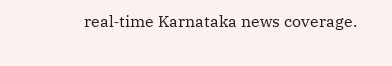real‑time Karnataka news coverage.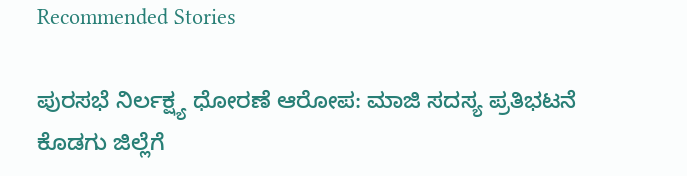Recommended Stories

ಪುರಸಭೆ ನಿರ್ಲಕ್ಷ್ಯ ಧೋರಣೆ ಆರೋಪ: ಮಾಜಿ ಸದಸ್ಯ ಪ್ರತಿಭಟನೆ
ಕೊಡಗು ಜಿಲ್ಲೆಗೆ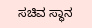ಸಚಿವ ಸ್ಥಾನ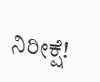ನಿರೀಕ್ಷೆ!